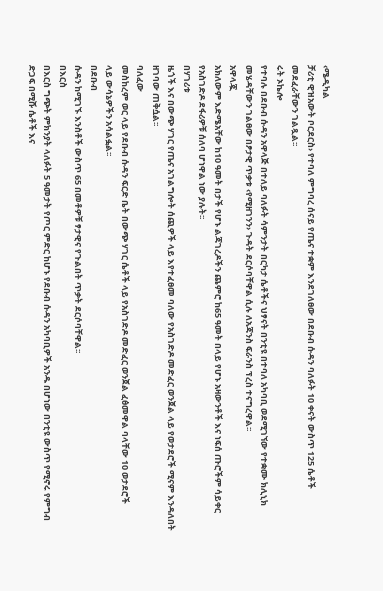‹ሜዲካል
ቻሪቲ ዊዝአውት ቦርደርስ› የተባለ ምግባረ ሰናይ የጤና ተቋም እንደገለፀው በደቡብ ሱዳን ባለፉት 10 ቀናት ውስጥ 125 ሴቶች
መደፈራቸውን ገልጿል፡፡
ሩት ኦኬሎ
የተባሉ በደቡብ ሱዳን አዋላጅ በተለይ ባለፉት ሳምንታት በርካታ ሴቶችና ህፃናት በንቲዩ በተባለ አካባቢ ወደሚገኘው የተቋሙ ክሊኒክ
መሄዳቸውን ገልፀው በፆታዊ ጥቃቱ ‹የሚዘገንን› ጉዳት ደርሶባቸዋል ሲሉ ለአጃንስ ፍራንስ ፕረስ ተናግረዋል፡፡
አዋላጇ
አክለውም እድሜአቸው ከ10 ዓመት በታች የሆኑ ልጃገረዶችን ጨምሮ ከ65 ዓመት በላይ የሆኑ አዛውንቶች እና ነፍሰ ጡሮችም ሳይቀር
የአስገድዶ ደፋሪዎቹ ሰለባ ሆነዋል ነው ያሉት፡፡
በሃገሪቱ
ዜጎች እና በውጭ ሃገር የጤና አገልግሎት ሰጪዎች ላይ እየተፈፀመ ባለው የአስገድዶ መድፈር ወንጀል ላይ የወታደሮች ሚናም እንዳለበት
ዘገባው ጠቅሷል፡፡
ባለፈው
መስከረም ወር ላይ የደቡብ ሱዳን ፍርድ ቤት በውጭ ሃገር ሴቶች ላይ የአስገድዶ መድፈር ወንጀል ፈፅመዋል ባላቸው 10 ወታደሮች
ላይ ውሳኔዎችን አሳልፏል፡፡
በደቡብ
ሱዳን ከሚገኙ እንስቶች ውስጥ 65 በመቶዎቹ ፃታዊና የጉልበት ጥቃት ደርሶባቸዋል፡፡
በእርስ
በእርስ ግጭት ምክንያት ላለፉት 5 ዓመታት የጦር ምድር ከሆኑ የደቡብ ሱዳን አካባቢዎች አንዱ በሆነው በንቲዩ ውስጥ የሚኖሩ የምግብ
ድጋፍ በሚሹ ሴቶች እና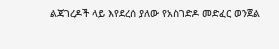ልጃገረዶች ላይ እየደረሰ ያለው የአስገድዶ መድፈር ወንጀል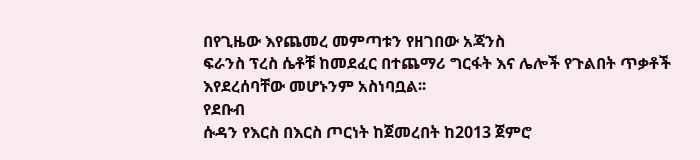በየጊዜው እየጨመረ መምጣቱን የዘገበው አጃንስ
ፍራንስ ፕረስ ሴቶቹ ከመደፈር በተጨማሪ ግርፋት እና ሌሎች የጉልበት ጥቃቶች እየደረሰባቸው መሆኑንም አስነባቧል፡፡
የደቡብ
ሱዳን የእርስ በእርስ ጦርነት ከጀመረበት ከ2013 ጀምሮ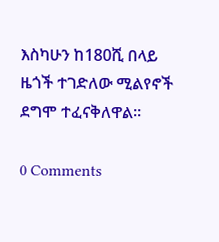እስካሁን ከ180ሺ በላይ ዜጎች ተገድለው ሚልየኖች ደግሞ ተፈናቅለዋል፡፡

0 Comments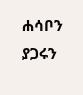ሐሳቦን ያጋሩን